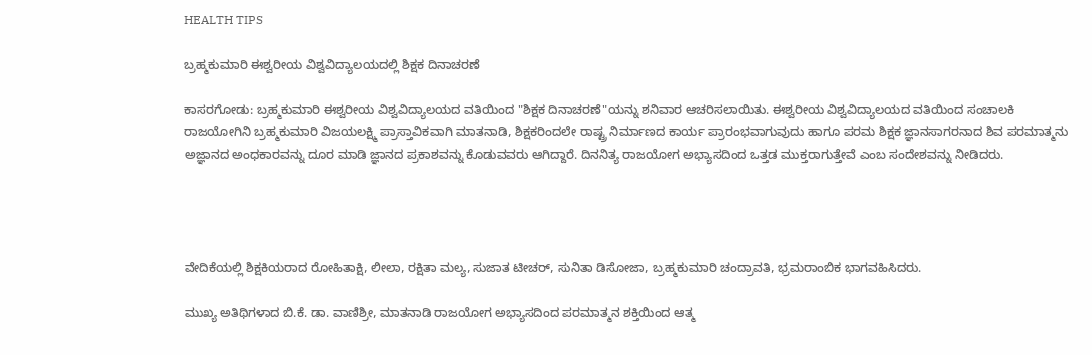HEALTH TIPS

ಬ್ರಹ್ಮಕುಮಾರಿ ಈಶ್ವರೀಯ ವಿಶ್ವವಿದ್ಯಾಲಯದಲ್ಲಿ ಶಿಕ್ಷಕ ದಿನಾಚರಣೆ

ಕಾಸರಗೋಡು: ಬ್ರಹ್ಮಕುಮಾರಿ ಈಶ್ವರೀಯ ವಿಶ್ವವಿದ್ಯಾಲಯದ ವತಿಯಿಂದ "ಶಿಕ್ಷಕ ದಿನಾಚರಣೆ"ಯನ್ನು ಶನಿವಾರ ಆಚರಿಸಲಾಯಿತು. ಈಶ್ವರೀಯ ವಿಶ್ವವಿದ್ಯಾಲಯದ ವತಿಯಿಂದ ಸಂಚಾಲಕಿ ರಾಜಯೋಗಿನಿ ಬ್ರಹ್ಮಕುಮಾರಿ ವಿಜಯಲಕ್ಷ್ಮಿ ಪ್ರಾಸ್ತಾವಿಕವಾಗಿ ಮಾತನಾಡಿ, ಶಿಕ್ಷಕರಿಂದಲೇ ರಾಷ್ಟ್ರ ನಿರ್ಮಾಣದ ಕಾರ್ಯ ಪ್ರಾರಂಭವಾಗುವುದು ಹಾಗೂ ಪರಮ ಶಿಕ್ಷಕ ಜ್ಞಾನಸಾಗರನಾದ ಶಿವ ಪರಮಾತ್ಮನು ಅಜ್ಞಾನದ ಅಂಧಕಾರವನ್ನು ದೂರ ಮಾಡಿ ಜ್ಞಾನದ ಪ್ರಕಾಶವನ್ನು ಕೊಡುವವರು ಆಗಿದ್ದಾರೆ. ದಿನನಿತ್ಯ ರಾಜಯೋಗ ಅಭ್ಯಾಸದಿಂದ ಒತ್ತಡ ಮುಕ್ತರಾಗುತ್ತೇವೆ ಎಂಬ ಸಂದೇಶವನ್ನು ನೀಡಿದರು.




ವೇದಿಕೆಯಲ್ಲಿ ಶಿಕ್ಷಕಿಯರಾದ ರೋಹಿತಾಕ್ಷಿ, ಲೀಲಾ, ರಕ್ಷಿತಾ ಮಲ್ಯ, ಸುಜಾತ ಟೀಚರ್, ಸುನಿತಾ ಡಿಸೋಜಾ, ಬ್ರಹ್ಮಕುಮಾರಿ ಚಂದ್ರಾವತಿ, ಭ್ರಮರಾಂಬಿಕ ಭಾಗವಹಿಸಿದರು.

ಮುಖ್ಯ ಅತಿಥಿಗಳಾದ ಬಿ.ಕೆ. ಡಾ. ವಾಣಿಶ್ರೀ, ಮಾತನಾಡಿ ರಾಜಯೋಗ ಅಭ್ಯಾಸದಿಂದ ಪರಮಾತ್ಮನ ಶಕ್ತಿಯಿಂದ ಆತ್ಮ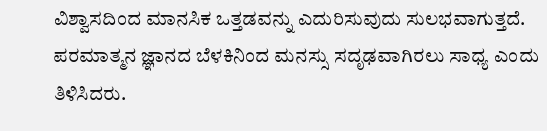ವಿಶ್ವಾಸದಿಂದ ಮಾನಸಿಕ ಒತ್ತಡವನ್ನು ಎದುರಿಸುವುದು ಸುಲಭವಾಗುತ್ತದೆ. ಪರಮಾತ್ಮನ ಜ್ಞಾನದ ಬೆಳಕಿನಿಂದ ಮನಸ್ಸು ಸದೃಢವಾಗಿರಲು ಸಾಧ್ಯ ಎಂದು ತಿಳಿಸಿದರು.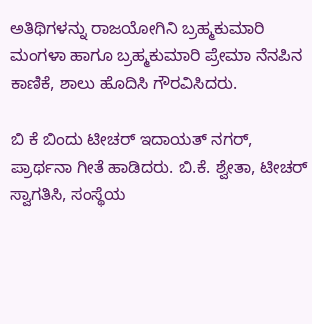ಅತಿಥಿಗಳನ್ನು ರಾಜಯೋಗಿನಿ ಬ್ರಹ್ಮಕುಮಾರಿ ಮಂಗಳಾ ಹಾಗೂ ಬ್ರಹ್ಮಕುಮಾರಿ ಪ್ರೇಮಾ ನೆನಪಿನ ಕಾಣಿಕೆ, ಶಾಲು ಹೊದಿಸಿ ಗೌರವಿಸಿದರು.

ಬಿ ಕೆ ಬಿಂದು ಟೀಚರ್ ಇದಾಯತ್ ನಗರ್, ಪ್ರಾರ್ಥನಾ ಗೀತೆ ಹಾಡಿದರು. ಬಿ.ಕೆ. ಶ್ವೇತಾ, ಟೀಚರ್ ಸ್ವಾಗತಿಸಿ, ಸಂಸ್ಥೆಯ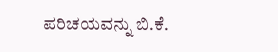ಪರಿಚಯವನ್ನು ಬಿ.ಕೆ.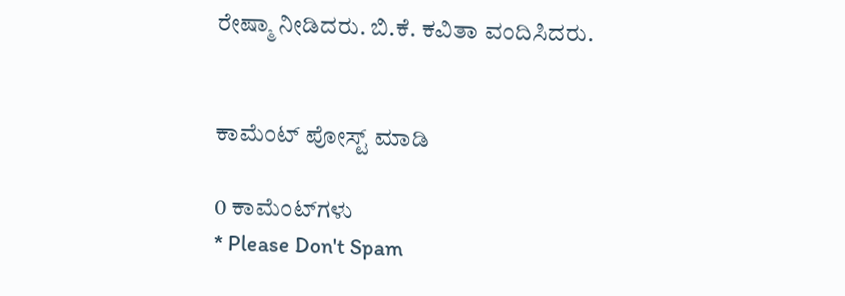ರೇಷ್ಮಾ ನೀಡಿದರು. ಬಿ.ಕೆ. ಕವಿತಾ ವಂದಿಸಿದರು.


ಕಾಮೆಂಟ್‌‌ ಪೋಸ್ಟ್‌ ಮಾಡಿ

0 ಕಾಮೆಂಟ್‌ಗಳು
* Please Don't Spam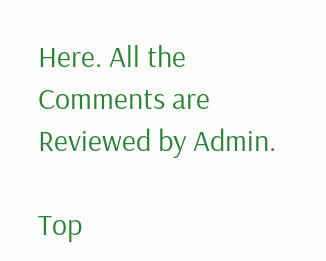Here. All the Comments are Reviewed by Admin.

Top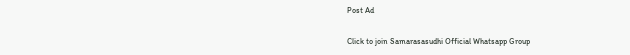Post Ad

Click to join Samarasasudhi Official Whatsapp Group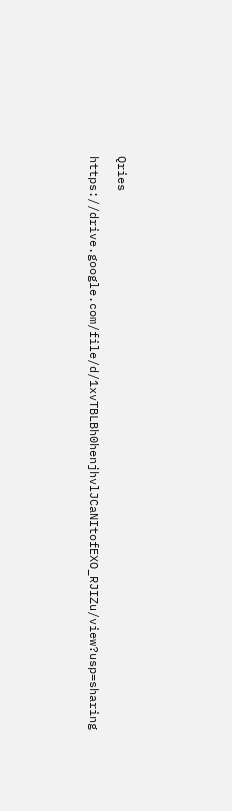Qries

https://drive.google.com/file/d/1xvTBLBh0henjhvlJCaNItofEXO_RJIZu/view?usp=sharing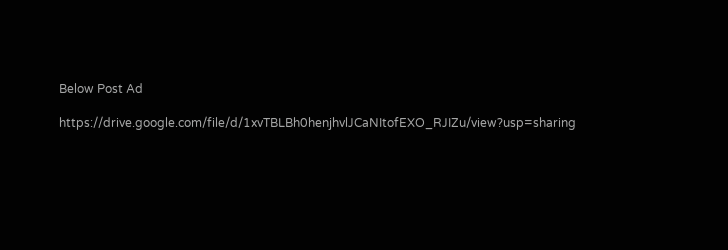Below Post Ad

https://drive.google.com/file/d/1xvTBLBh0henjhvlJCaNItofEXO_RJIZu/view?usp=sharing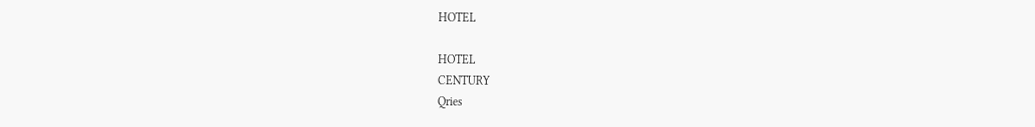HOTEL

HOTEL
CENTURY
Qries